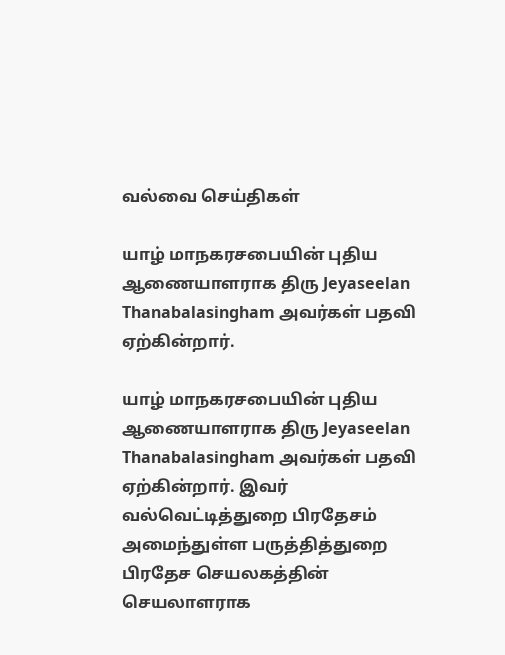வல்வை செய்திகள்

யாழ் மாநகரசபையின் புதிய ஆணையாளராக திரு Jeyaseelan Thanabalasingham அவர்கள் பதவி ஏற்கின்றார்.

யாழ் மாநகரசபையின் புதிய ஆணையாளராக திரு Jeyaseelan Thanabalasingham அவர்கள் பதவி ஏற்கின்றார். இவர் வல்வெட்டித்துறை பிரதேசம் அமைந்துள்ள பருத்தித்துறை  பிரதேச செயலகத்தின் செயலாளராக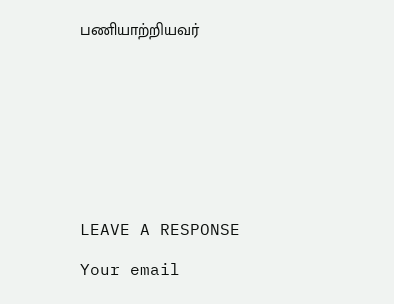பணியாற்றியவர்









LEAVE A RESPONSE

Your email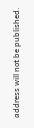address will not be published.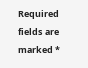Required fields are marked *